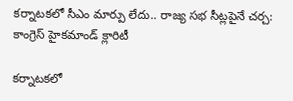కర్నాటకలో సీఎం మార్పు లేదు.. రాజ్య సభ సీట్లపైనే చర్చ: కాంగ్రెస్ హైకమాండ్ క్లారిటీ

కర్నాటకలో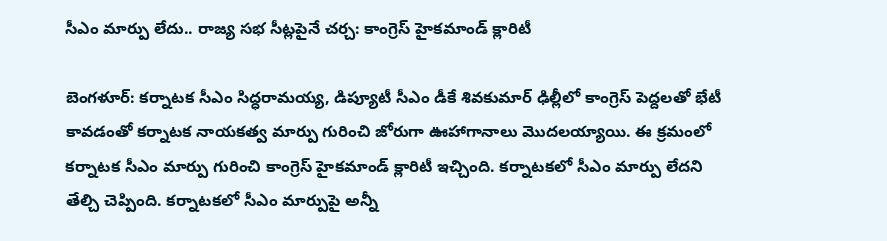సీఎం మార్పు లేదు.. రాజ్య సభ సీట్లపైనే చర్చ: కాంగ్రెస్ హైకమాండ్ క్లారిటీ

బెంగళూర్: కర్నాటక సీఎం సిద్ధరామయ్య, డిప్యూటీ సీఎం డీకే శివకుమార్ ఢిల్లీలో కాంగ్రెస్ పెద్దలతో భేటీ కావడంతో కర్నాటక నాయకత్వ మార్పు గురించి జోరుగా ఊహాగానాలు మొదలయ్యాయి. ఈ క్రమంలో కర్నాటక సీఎం మార్పు గురించి కాంగ్రెస్ హైకమాండ్ క్లారిటీ ఇచ్చింది. కర్నాటకలో సీఎం మార్పు లేదని తేల్చి చెప్పింది. కర్నాటకలో సీఎం మార్పుపై అన్నీ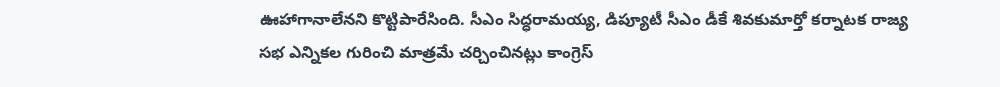ఊహాగానాలేనని కొట్టిపారేసింది. సీఎం సిద్ధరామయ్య, డిప్యూటీ సీఎం డీకే శివకుమార్తో కర్నాటక రాజ్య సభ ఎన్నికల గురించి మాత్రమే చర్చించినట్లు కాంగ్రెస్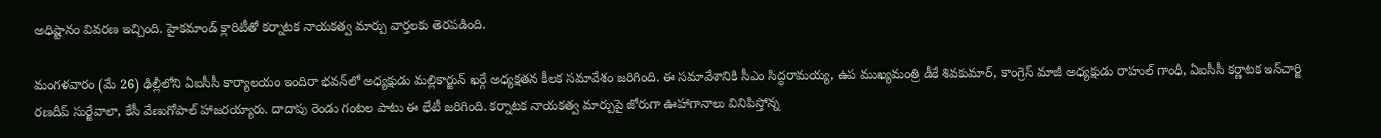అధిష్టానం వివరణ ఇచ్చింది. హైకమాండ్ క్లారిటీతో కర్నాటక నాయకత్వ మార్పు వార్తలకు తెరపడింది.

మంగళవారం (మే 26) ఢిల్లీలోని ఏఐసీసీ కార్యాలయం ఇందిరా భవన్‌లో అధ్యక్షుడు మల్లికార్జున్ ఖర్గే అధ్యక్షతన కీలక సమావేశం జరిగింది. ఈ సమావేశానికి సీఎం సిద్ధరామయ్య, ఉప ముఖ్యమంత్రి డీకే శివకుమార్, కాంగ్రెస్ మాజీ అధ్యక్షుడు రాహుల్ గాంధీ, ఏఐసీసీ కర్ణాటక ఇన్‌చార్జి రణదీప్ సుర్జేవాలా, కేసీ వేణుగోపాల్ హాజరయ్యారు. దాదాపు రెండు గంటల పాటు ఈ భేటీ జరిగింది. కర్నాటక నాయకత్వ మార్పుపై జోరుగా ఊహాగానాలు వినిపిస్తోన్న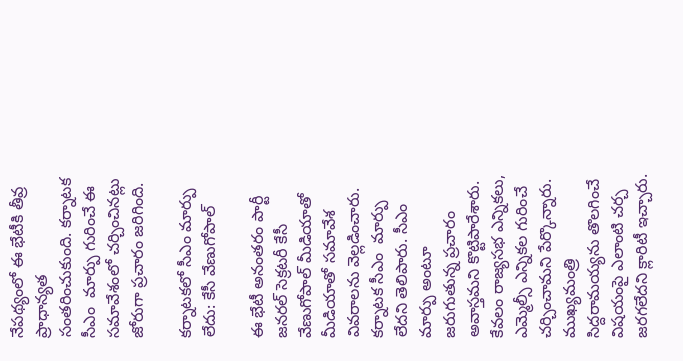నేపథ్యంలో ఈ భేటీకి తీవ్ర ప్రాధాన్యత సంతరించుకుంది. కర్నాటక సీఎం  మార్పు గురించే ఈ సమావేశంలో చర్చించినట్లు జోరుగా ప్రచారం జరిగింది.

కర్నాటకలో సీఎం మార్పు లేదు: కేసీ వేణుగోపాల్

ఈ భేటీ అనంతరం పార్టీ జనరల్ సెక్రటరీ కేసీ వేణుగోపాల్ మీడియాతో మీడియాతో సమావేశ వివరాలను వెల్లడించారు. కర్నాటక సీఎం  మార్పు లేదని తెలిపారు. సీఎం మార్పు అంటూ జరుగుతున్న ప్రచారం అవాస్తమని కొట్టిపారేశారు.  కేవలం రాజ్యసభ ఎన్నికలు, ఎమ్మెల్సీ ఎన్నికల గురించే చర్చించామని పేర్కొన్నారు. ముఖ్యమంత్రి సిద్దరామయ్యను తొలగించే విషయంపై ఎలాంటి చర్చ జరగలేదని క్లారిటీ ఇచ్చారు.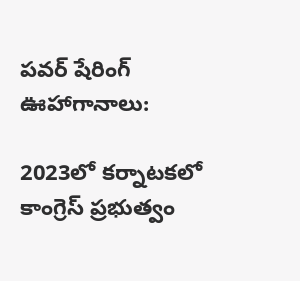పవర్ షేరింగ్ ఊహాగానాలు:

2023లో కర్నాటకలో కాంగ్రెస్ ప్రభుత్వం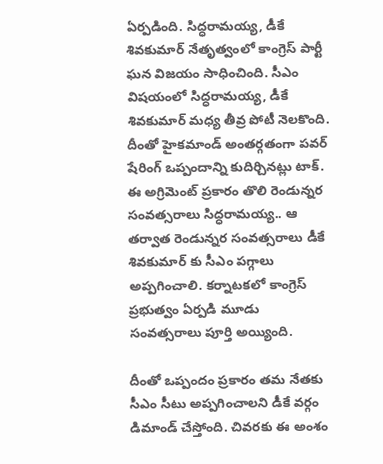ఏర్పడింది. సిద్ధరామయ్య, డీకే శివకుమార్ నేతృత్వంలో కాంగ్రెస్ పార్టీ ఘన విజయం సాధించింది. సీఎం విషయంలో సిద్ధరామయ్య, డీకే శివకుమార్ మధ్య తీవ్ర పోటీ నెలకొంది. దీంతో హైకమాండ్ అంతర్గతంగా పవర్ షేరింగ్ ఒప్పందాన్ని కుదిర్చినట్లు టాక్. ఈ అగ్రిమెంట్ ప్రకారం తొలి రెండున్నర సంవత్సరాలు సిద్ధరామయ్య.. ఆ తర్వాత రెండున్నర సంవత్సరాలు డీకే శివకుమార్ కు సీఎం పగ్గాలు అప్పగించాలి. కర్నాటకలో కాంగ్రెస్ ప్రభుత్వం ఏర్పడి మూడు సంవత్సరాలు పూర్తి అయ్యింది.

దీంతో ఒప్పందం ప్రకారం తమ నేతకు సీఎం సీటు అప్పగించాలని డీకే వర్గం డిమాండ్ చేస్తోంది. చివరకు ఈ అంశం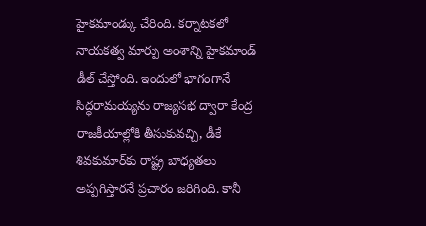హైకమాండ్కు చేరింది. కర్నాటకలో నాయకత్వ మార్పు అంశాన్ని హైకమాండ్ డీల్ చేస్తోంది. ఇందులో భాగంగానే సిద్ధరామయ్యను రాజ్యసభ ద్వారా కేంద్ర రాజకీయాల్లోకి తీసుకువచ్చి, డీకే శివకుమార్‌కు రాష్ట్ర బాధ్యతలు అప్పగిస్తారనే ప్రచారం జరిగింది. కానీ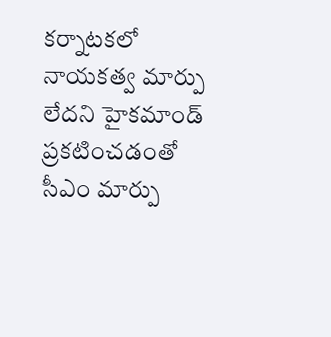కర్నాటకలో నాయకత్వ మార్పు లేదని హైకమాండ్ ప్రకటించడంతో సీఎం మార్పు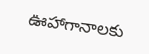ఊహాగానాలకు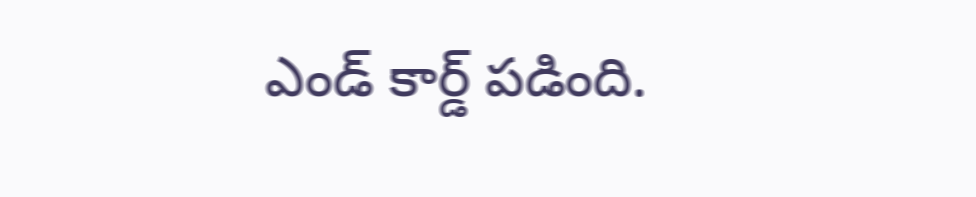ఎండ్ కార్డ్ పడింది.